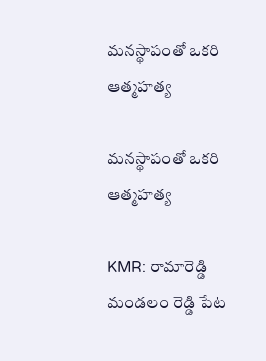మనస్థాపంతో ఒకరి ఆత్మహత్య

మనస్థాపంతో ఒకరి ఆత్మహత్య

KMR: రామారెడ్డి మండలం రెడ్డి పేట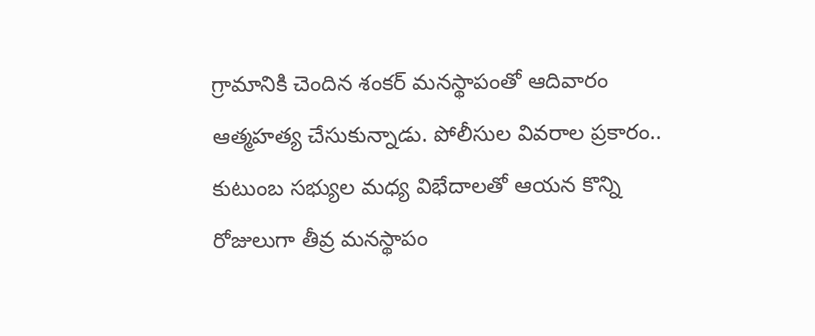గ్రామానికి చెందిన శంకర్ మనస్థాపంతో ఆదివారం ఆత్మహత్య చేసుకున్నాడు. పోలీసుల వివరాల ప్రకారం..  కుటుంబ సభ్యుల మధ్య విభేదాలతో ఆయన కొన్ని రోజులుగా తీవ్ర మనస్థాపం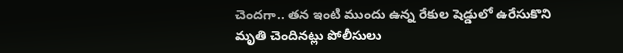చెందగా.. తన ఇంటి ముందు ఉన్న రేకుల షెడ్డులో ఉరేసుకొని మృతి చెందినట్లు పోలీసులు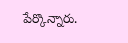పేర్కొన్నారు.